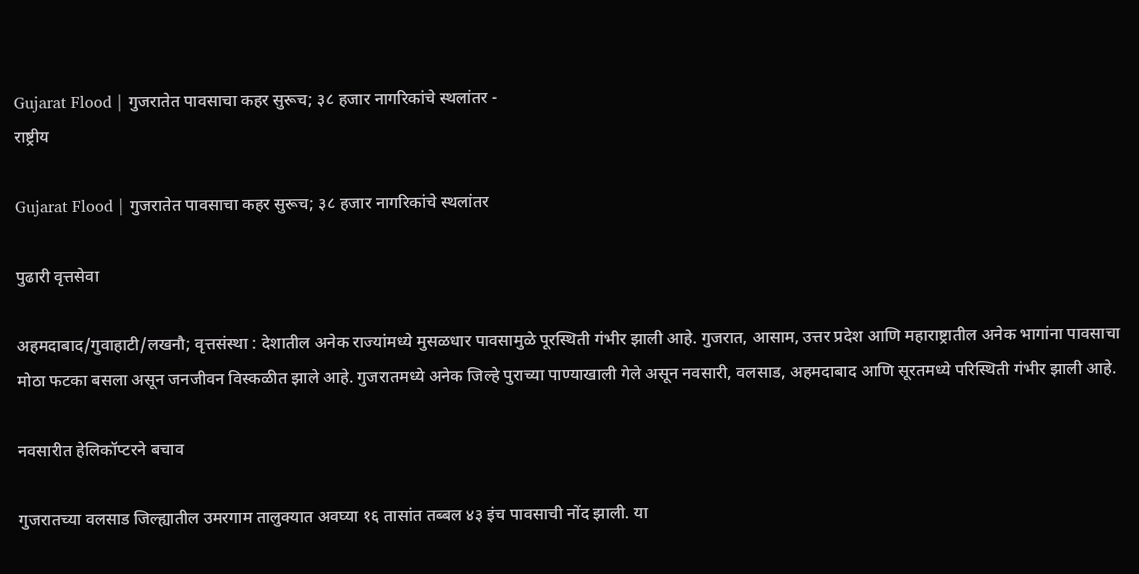Gujarat Flood | गुजरातेत पावसाचा कहर सुरूच; ३८ हजार नागरिकांचे स्थलांतर -
राष्ट्रीय

Gujarat Flood | गुजरातेत पावसाचा कहर सुरूच; ३८ हजार नागरिकांचे स्थलांतर

पुढारी वृत्तसेवा

अहमदाबाद/गुवाहाटी/लखनौ; वृत्तसंस्था : देशातील अनेक राज्यांमध्ये मुसळधार पावसामुळे पूरस्थिती गंभीर झाली आहे. गुजरात, आसाम, उत्तर प्रदेश आणि महाराष्ट्रातील अनेक भागांना पावसाचा मोठा फटका बसला असून जनजीवन विस्कळीत झाले आहे. गुजरातमध्ये अनेक जिल्हे पुराच्या पाण्याखाली गेले असून नवसारी, वलसाड, अहमदाबाद आणि सूरतमध्ये परिस्थिती गंभीर झाली आहे.

नवसारीत हेलिकॉप्टरने बचाव

गुजरातच्या वलसाड जिल्ह्यातील उमरगाम तालुक्यात अवघ्या १६ तासांत तब्बल ४३ इंच पावसाची नोंद झाली. या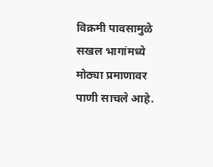विक्रमी पावसामुळे सखल भागांमध्ये मोठ्या प्रमाणावर पाणी साचले आहे.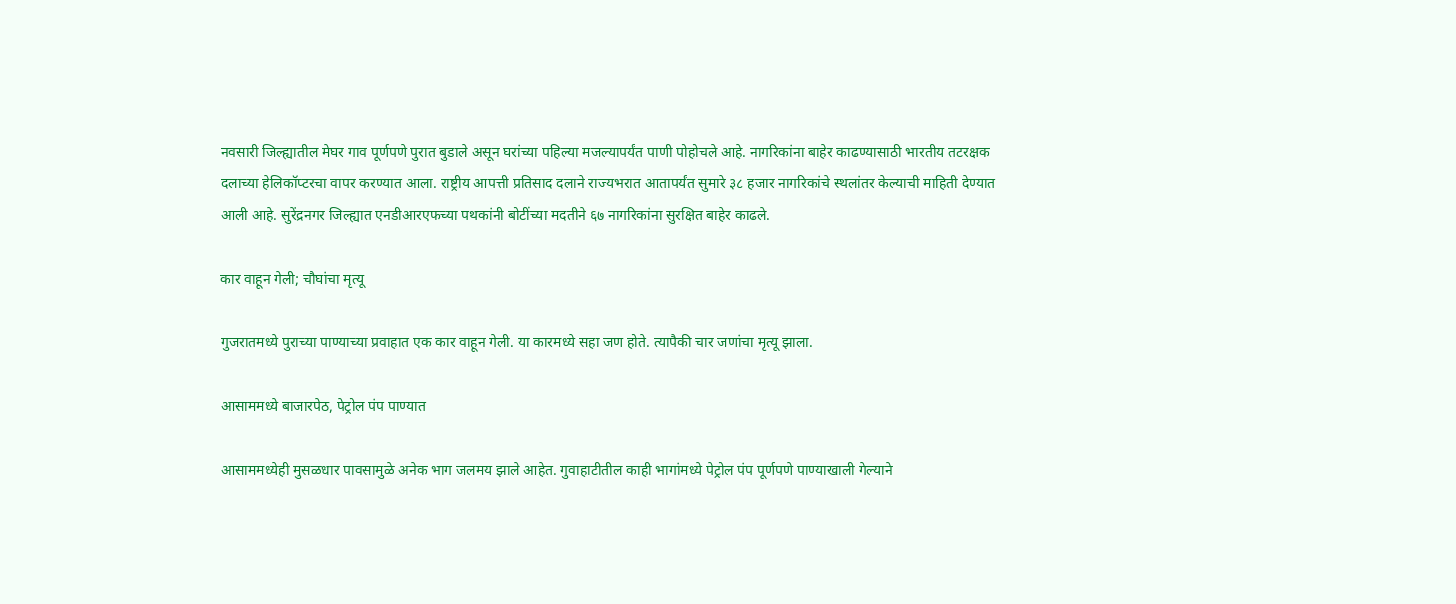नवसारी जिल्ह्यातील मेघर गाव पूर्णपणे पुरात बुडाले असून घरांच्या पहिल्या मजल्यापर्यंत पाणी पोहोचले आहे. नागरिकांना बाहेर काढण्यासाठी भारतीय तटरक्षक दलाच्या हेलिकॉप्टरचा वापर करण्यात आला. राष्ट्रीय आपत्ती प्रतिसाद दलाने राज्यभरात आतापर्यंत सुमारे ३८ हजार नागरिकांचे स्थलांतर केल्याची माहिती देण्यात आली आहे. सुरेंद्रनगर जिल्ह्यात एनडीआरएफच्या पथकांनी बोटींच्या मदतीने ६७ नागरिकांना सुरक्षित बाहेर काढले.

कार वाहून गेली; चौघांचा मृत्यू

गुजरातमध्ये पुराच्या पाण्याच्या प्रवाहात एक कार वाहून गेली. या कारमध्ये सहा जण होते. त्यापैकी चार जणांचा मृत्यू झाला.

आसाममध्ये बाजारपेठ, पेट्रोल पंप पाण्यात

आसाममध्येही मुसळधार पावसामुळे अनेक भाग जलमय झाले आहेत. गुवाहाटीतील काही भागांमध्ये पेट्रोल पंप पूर्णपणे पाण्याखाली गेल्याने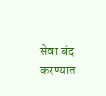सेवा बंद करण्यात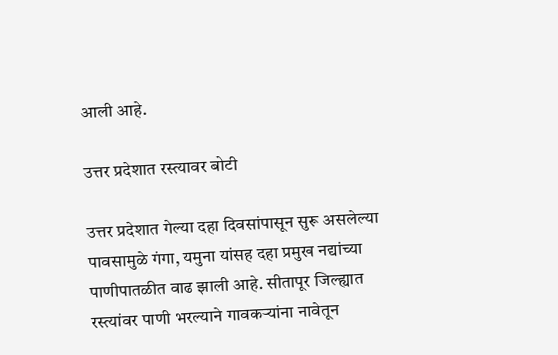आली आहे.

उत्तर प्रदेशात रस्त्यावर बोटी

उत्तर प्रदेशात गेल्या दहा दिवसांपासून सुरू असलेल्या पावसामुळे गंगा, यमुना यांसह दहा प्रमुख नद्यांच्या पाणीपातळीत वाढ झाली आहे. सीतापूर जिल्ह्यात रस्त्यांवर पाणी भरल्याने गावकऱ्यांना नावेतून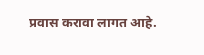प्रवास करावा लागत आहे.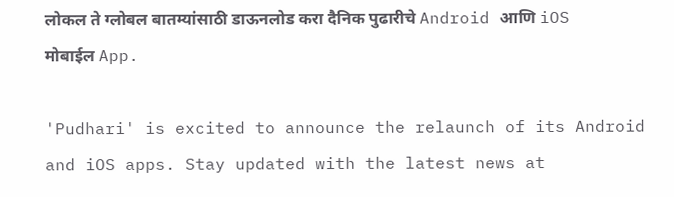लोकल ते ग्लोबल बातम्यांसाठी डाऊनलोड करा दैनिक पुढारीचे Android आणि iOS मोबाईल App.

'Pudhari' is excited to announce the relaunch of its Android and iOS apps. Stay updated with the latest news at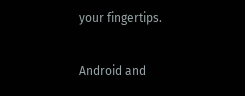your fingertips.

Android and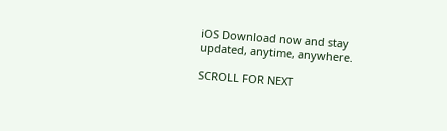iOS Download now and stay updated, anytime, anywhere.

SCROLL FOR NEXT